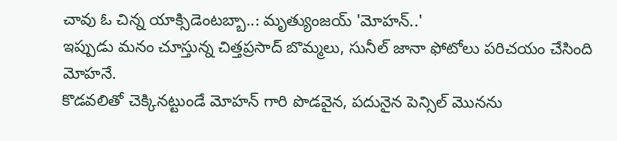చావు ఓ చిన్న యాక్సిడెంటబ్బా..: మృత్యుంజయ్ 'మోహన్..'
ఇప్పుడు మనం చూస్తున్న చిత్తప్రసాద్ బొమ్మలు, సునీల్ జానా ఫోటోలు పరిచయం చేసింది మోహనే.
కొడవలితో చెక్కినట్టుండే మోహన్ గారి పొడవైన, పదునైన పెన్సిల్ మొనను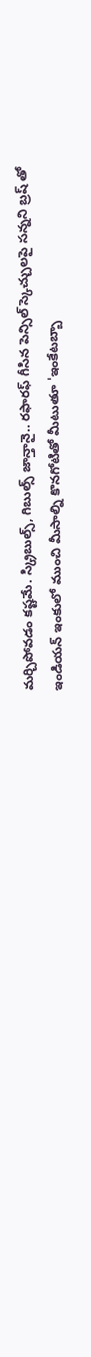మర్చిపోవడం కష్టమే. స్క్రిబుల్స్, గిబుల్స్ జాన్తానై.. రఫారఫ్ గీసిన పెన్సిల్ స్కెచ్చులపై సన్నని బ్రష్ తో ఇండియన్ ఇంకులో ముంచి మీసాల్ని కొనగోటితో మీటుతూ 'ఇంకేటబ్బా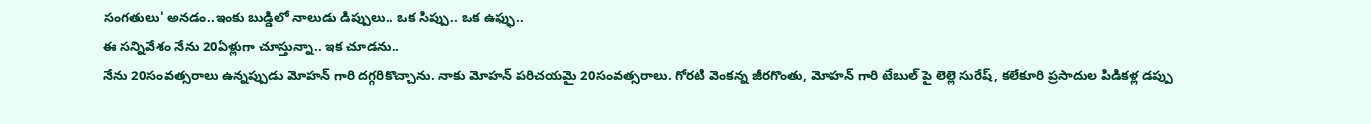సంగతులు' అనడం..ఇంకు బుడ్డిలో నాలుడు డిప్పులు.. ఒక సిప్పు.. ఒక ఉఫ్ఫు..
ఈ సన్నివేశం నేను 20ఏళ్లుగా చూస్తున్నా.. ఇక చూడను..
నేను 20సంవత్సరాలు ఉన్నప్పుడు మోహన్ గారి దగ్గరికొచ్చాను. నాకు మోహన్ పరిచయమై 20సంవత్సరాలు. గోరటి వెంకన్న జీరగొంతు, మోహన్ గారి టేబుల్ పై లెల్లె సురేష్, కలేకూరి ప్రసాదుల పిడికళ్ల డప్పు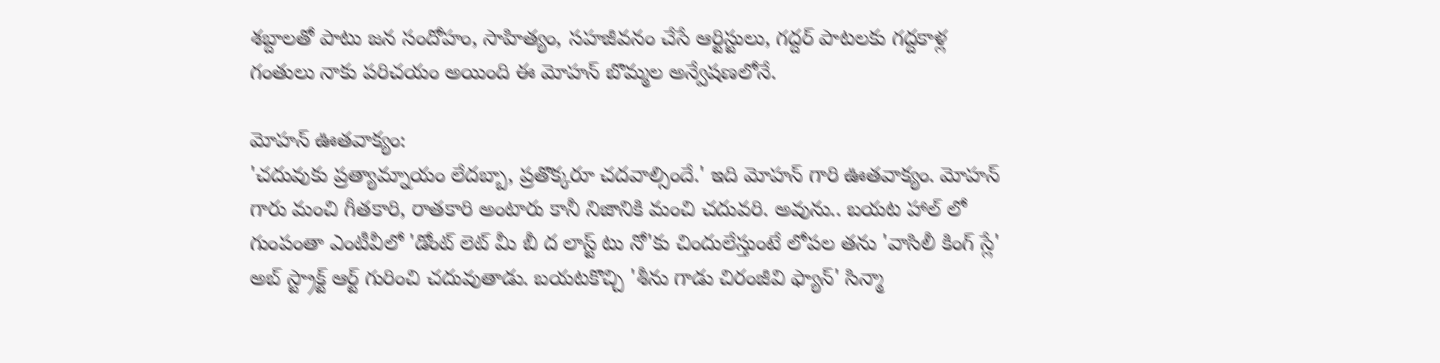శబ్దాలతో పాటు జన సందోహం, సాహిత్యం, సహజీవనం చేసే ఆర్టిస్టులు, గద్దర్ పాటలకు గద్దకాళ్ల గంతులు నాకు పరిచయం అయింది ఈ మోహన్ బొమ్మల అన్వేషణలోనే.

మోహన్ ఊతవాక్యం:
'చదువుకు ప్రత్యామ్నాయం లేదబ్బా, ప్రతొక్కరూ చదవాల్సిందే.' ఇది మోహన్ గారి ఊతవాక్యం. మోహన్ గారు మంచి గీతకారి, రాతకారి అంటారు కానీ నిజానికి మంచి చదువరి. అవును.. బయట హాల్ లో గుంపంతా ఎంటీవీలో 'డోంట్ లెట్ మీ బీ ద లాస్ట్ టు నో'కు చిందులేస్తుంటే లోపల తను 'వాసిలీ కింగ్ స్లే' అబ్ స్ట్రాక్ట్ ఆర్ట్ గురించి చదువుతాడు. బయటకొచ్చి 'శీను గాడు చిరంజీవి ఫ్యాన్' సిన్మా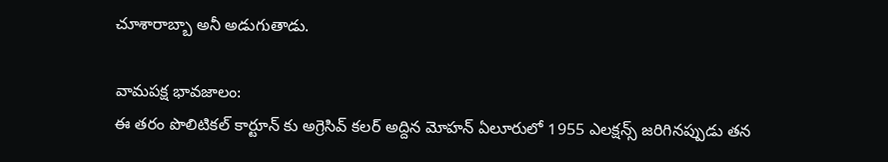చూశారాబ్బా అనీ అడుగుతాడు.

వామపక్ష భావజాలం:
ఈ తరం పొలిటికల్ కార్టూన్ కు అగ్రెసివ్ కలర్ అద్దిన మోహన్ ఏలూరులో 1955 ఎలక్షన్స్ జరిగినప్పుడు తన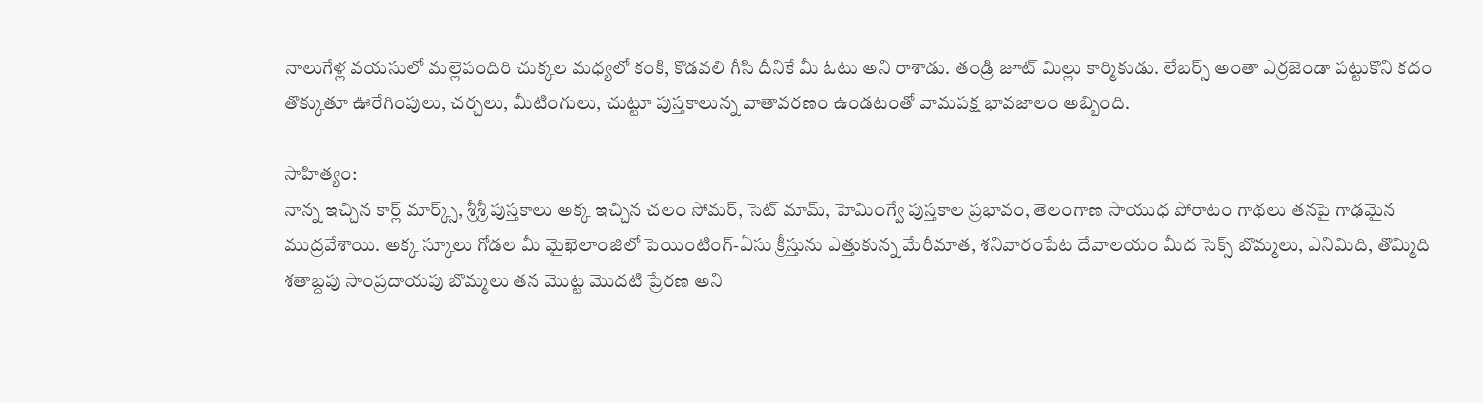నాలుగేళ్ల వయసులో మల్లెపందిరి చుక్కల మధ్యలో కంకి, కొడవలి గీసి దీనికే మీ ఓటు అని రాశాడు. తండ్రి జూట్ మిల్లు కార్మికుడు. లేబర్స్ అంతా ఎర్రజెండా పట్టుకొని కదం తొక్కుతూ ఊరేగింపులు, చర్చలు, మీటింగులు, చుట్టూ పుస్తకాలున్న వాతావరణం ఉండటంతో వామపక్ష భావజాలం అబ్బింది.

సాహిత్యం:
నాన్న ఇచ్చిన కార్ల్ మార్క్స్, శ్రీశ్రీ పుస్తకాలు అక్క ఇచ్చిన చలం సోమర్, సెట్ మామ్, హెమింగ్వే పుస్తకాల ప్రభావం, తెలంగాణ సాయుధ పోరాటం గాథలు తనపై గాఢమైన ముద్రవేశాయి. అక్క స్కూలు గోడల మీ మైఖెలాంజిలో పెయింటింగ్-ఏసు క్రీస్తును ఎత్తుకున్న మేరీమాత, శనివారంపేట దేవాలయం మీద సెక్స్ బొమ్మలు, ఎనిమిది, తొమ్మిది శతాబ్దపు సాంప్రదాయపు బొమ్మలు తన మొట్ట మొదటి ప్రేరణ అని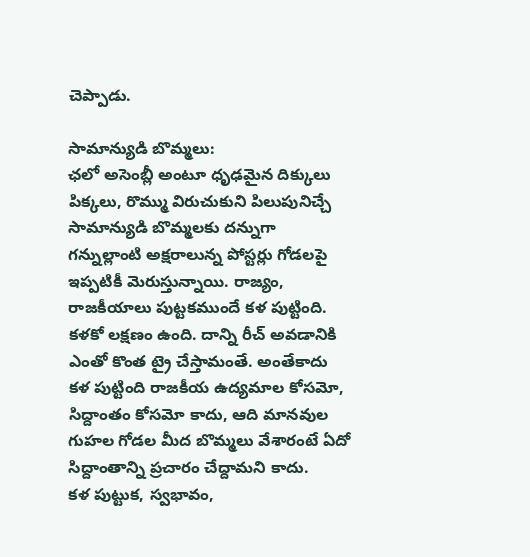చెప్పాడు.

సామాన్యుడి బొమ్మలు:
ఛలో అసెంబ్లీ అంటూ ధృఢమైన దిక్కులు పిక్కలు, రొమ్ము విరుచుకుని పిలుపునిచ్చే సామాన్యుడి బొమ్మలకు దన్నుగా గన్నుల్లాంటి అక్షరాలున్న పోస్టర్లు గోడలపై ఇప్పటికీ మెరుస్తున్నాయి. రాజ్యం, రాజకీయాలు పుట్టకముందే కళ పుట్టింది. కళకో లక్షణం ఉంది. దాన్ని రీచ్ అవడానికి ఎంతో కొంత ట్రై చేస్తామంతే. అంతేకాదు కళ పుట్టింది రాజకీయ ఉద్యమాల కోసమో, సిద్దాంతం కోసమో కాదు, ఆది మానవుల గుహల గోడల మీద బొమ్మలు వేశారంటే ఏదో సిద్దాంతాన్ని ప్రచారం చేద్దామని కాదు.
కళ పుట్టుక, స్వభావం,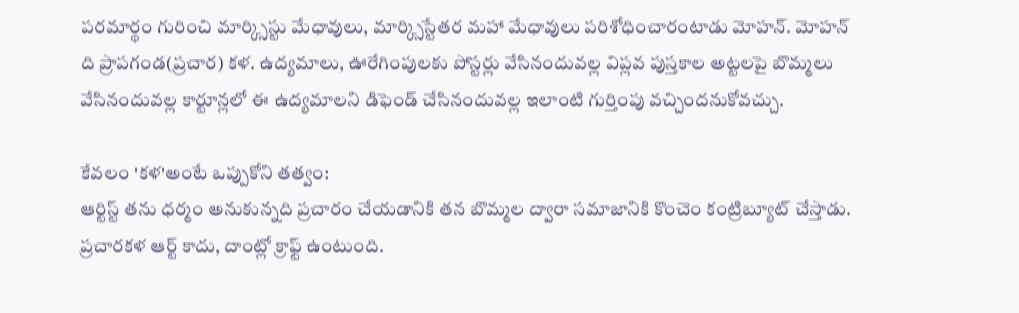పరమార్థం గురించి మార్క్సిస్టు మేధావులు, మార్క్సిస్టేతర మహా మేధావులు పరిశోధించారంటాడు మోహన్. మోహన్ ది ప్రాపగండ(ప్రచార) కళ. ఉద్యమాలు, ఊరేగింపులకు పోస్టర్లు వేసినందువల్ల విప్లవ పుస్తకాల అట్టలపై బొమ్మలు వేసినందువల్ల కార్టూన్లలో ఈ ఉద్యమాలని డిఫెండ్ చేసినందువల్ల ఇలాంటి గుర్తింపు వచ్చిందనుకోవచ్చు.

కేవలం 'కళ'అంటే ఒప్పుకోని తత్వం:
ఆర్టిస్ట్ తను ధర్మం అనుకున్నది ప్రచారం చేయడానికి తన బొమ్మల ద్వారా సమాజానికి కొంచెం కంట్రిబ్యూట్ చేస్తాడు. ప్రచారకళ ఆర్ట్ కాదు, దాంట్లో క్రాఫ్ట్ ఉంటుంది.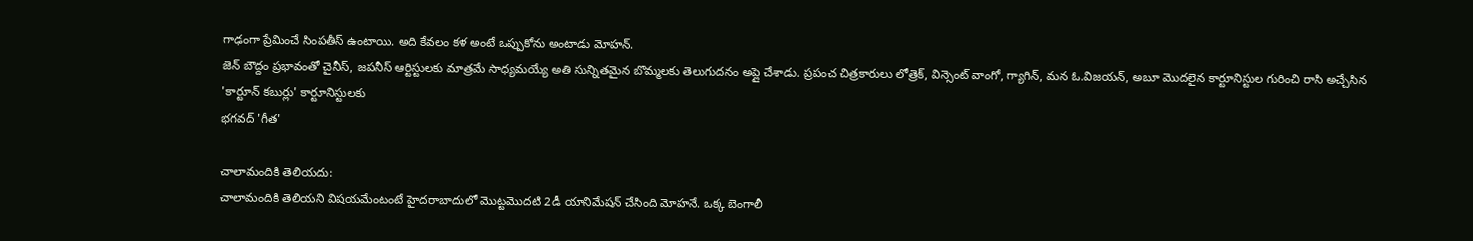గాఢంగా ప్రేమించే సింపతీస్ ఉంటాయి. అది కేవలం కళ అంటే ఒప్పుకోను అంటాడు మోహన్.
జెన్ బౌద్దం ప్రభావంతో చైనీస్, జపనీస్ ఆర్టిస్టులకు మాత్రమే సాధ్యమయ్యే అతి సున్నితమైన బొమ్మలకు తెలుగుదనం అప్లై చేశాడు. ప్రపంచ చిత్రకారులు లోత్రెక్, విన్సెంట్ వాంగో, గ్యాగిన్, మన ఓ.విజయన్, అబూ మొదలైన కార్టూనిస్టుల గురించి రాసి అచ్చేసిన 'కార్టూన్ కబుర్లు' కార్టూనిస్టులకు
భగవద్ 'గీత'

చాలామందికి తెలియదు:
చాలామందికి తెలియని విషయమేంటంటే హైదరాబాదులో మొట్టమొదటి 2డీ యానిమేషన్ చేసింది మోహనే. ఒక్క బెంగాలీ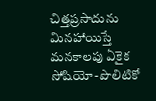చిత్తప్రసాదును మినహాయిస్తే మనకాలపు ఏకైక సోషియో-పొలిటికో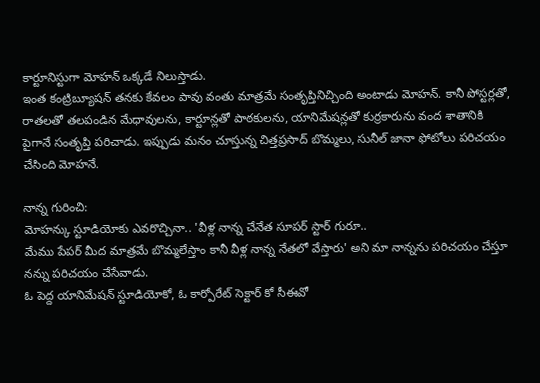కార్టూనిస్టుగా మోహన్ ఒక్కడే నిలుస్తాడు.
ఇంత కంట్రిబ్యూషన్ తనకు కేవలం పావు వంతు మాత్రమే సంతృప్తినిచ్చింది అంటాడు మోహన్. కానీ పోస్టర్లతో, రాతలతో తలపండిన మేధావులను, కార్టూన్లతో పాఠకులను, యానిమేషన్లతో కుర్రకారును వంద శాతానికి పైగానే సంతృప్తి పరిచాడు. ఇప్పుడు మనం చూస్తున్న చిత్తప్రసాద్ బొమ్మలు, సునీల్ జానా ఫోటోలు పరిచయం చేసింది మోహనే.

నాన్న గురించి:
మోహన్కు స్టూడియోకు ఎవరొచ్చినా.. 'వీళ్ల నాన్న చేనేత సూపర్ స్టార్ గురూ..
మేము పేపర్ మీద మాత్రమే బొమ్మలేస్తాం కానీ వీళ్ల నాన్న నేతలో వేస్తారు' అని మా నాన్నను పరిచయం చేస్తూ నన్ను పరిచయం చేసేవాడు.
ఓ పెద్ద యానిమేషన్ స్టూడియోకో, ఓ కార్పోరేట్ సెక్టార్ కో సీఈవో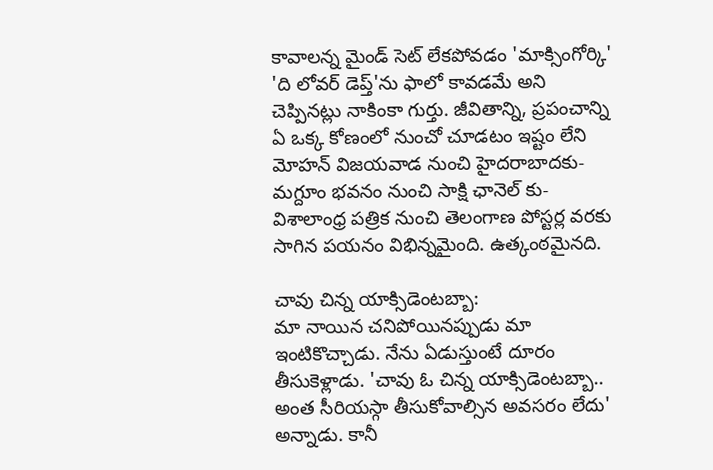కావాలన్న మైండ్ సెట్ లేకపోవడం 'మాక్సింగోర్కి' 'ది లోవర్ డెప్త్'ను ఫాలో కావడమే అని చెప్పినట్లు నాకింకా గుర్తు. జీవితాన్ని, ప్రపంచాన్ని ఏ ఒక్క కోణంలో నుంచో చూడటం ఇష్టం లేని మోహన్ విజయవాడ నుంచి హైదరాబాదకు-మగ్దూం భవనం నుంచి సాక్షి ఛానెల్ కు-విశాలాంధ్ర పత్రిక నుంచి తెలంగాణ పోస్టర్ల వరకు సాగిన పయనం విభిన్నమైంది. ఉత్కంఠమైనది.

చావు చిన్న యాక్సిడెంటబ్బా:
మా నాయిన చనిపోయినప్పుడు మా ఇంటికొచ్చాడు. నేను ఏడుస్తుంటే దూరం తీసుకెళ్లాడు. 'చావు ఓ చిన్న యాక్సిడెంటబ్బా.. అంత సీరియస్గా తీసుకోవాల్సిన అవసరం లేదు' అన్నాడు. కానీ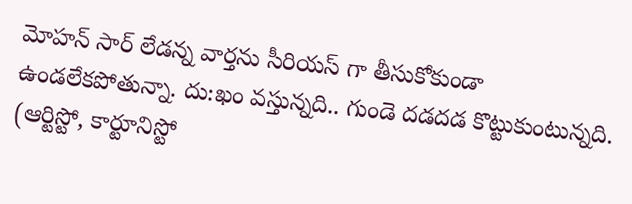మోహన్ సార్ లేడన్న వార్తను సీరియస్ గా తీసుకోకుండా ఉండలేకపోతున్నా. దు:ఖం వస్తున్నది.. గుండె దడదడ కొట్టుకుంటున్నది.
(ఆర్టిస్టో, కార్టూనిస్టో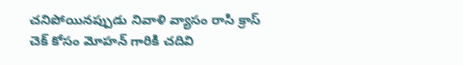చనిపోయినప్పుడు నివాళి వ్యాసం రాసి క్రాస్ చెక్ కోసం మోహన్ గారికి చదివి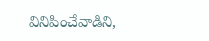వినిపించేవాడిని,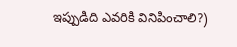ఇప్పుడిది ఎవరికి వినిపించాలి?)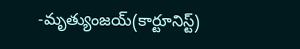-మృత్యుంజయ్(కార్టూనిస్ట్)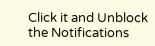Click it and Unblock the Notifications